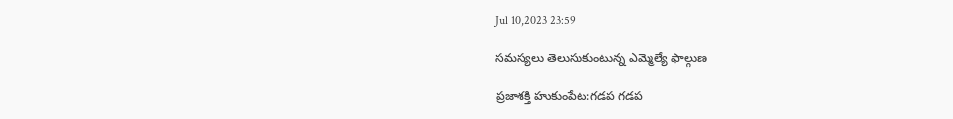Jul 10,2023 23:59

సమస్యలు తెలుసుకుంటున్న ఎమ్మెల్యే ఫాల్గుణ

ప్రజాశక్తి హుకుంపేట:గడప గడప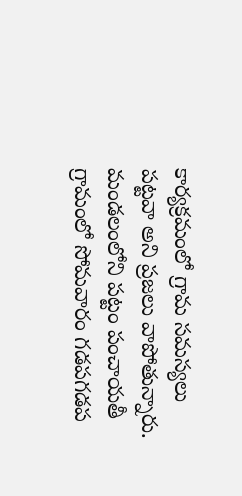కార్యక్రమంలో గ్రామ సమస్యలు పట్టవా అని ప్రజలు వాపోతున్నారు. మండలంలోని పట్టం పంచాయతీ గ్రామంలో సోమవారం గడపగడప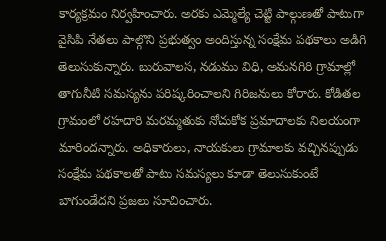కార్యక్రమం నిర్వహించారు. అరకు ఎమ్మెల్యే చెట్టి పాల్గుణతో పాటుగా వైసిపి నేతలు పాల్గొని ప్రభుత్వం అందిస్తున్న సంక్షేమ పథకాలు అడిగి తెలుసుకున్నారు. బురువాలస, నడుము విధి, అమనగిరి గ్రామాల్లో తాగునీటి సమస్యను పరిష్కరించాలని గిరిజనులు కోరారు. కోడితల గ్రామంలో రహదారి మరమ్మతుకు నోచుకోక ప్రమాదాలకు నిలయంగా మారిందన్నారు. అధికారులు, నాయకులు గ్రామాలకు వచ్చినప్పుడు సంక్షేమ పథకాలతో పాటు సమస్యలు కూడా తెలుసుకుంటే బాగుండేదని ప్రజలు సూచించారు.